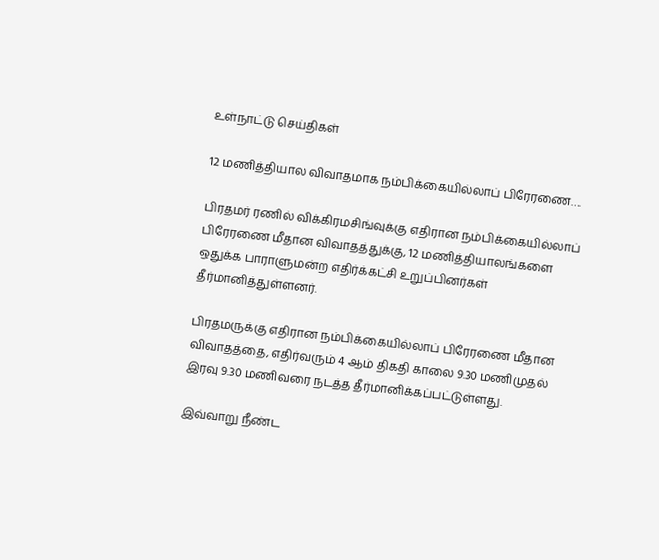உள்நாட்டு செய்திகள்

12 மணித்தியால விவாதமாக நம்பிக்கையில்லாப் பிரேரணை….

பிரதமர் ரணில் விக்கிரமசிங்வுக்கு எதிரான நம்பிக்கையில்லாப் பிரேரணை மீதான விவாதத்துக்கு, 12 மணித்தியாலங்களை ஒதுக்க பாராளுமன்ற எதிர்க்கட்சி உறுப்பினர்கள் தீர்மானித்துள்ளனர்.

பிரதமருக்கு எதிரான நம்பிக்கையில்லாப் பிரேரணை மீதான விவாதத்தை, எதிர்வரும் 4 ஆம் திகதி காலை 9.30 மணிமுதல் இரவு 9.30 மணிவரை நடத்த தீர்மானிக்கப்பட்டுள்ளது.

இவ்வாறு நீண்ட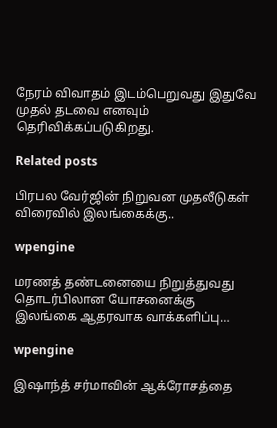நேரம் விவாதம் இடம்பெறுவது இதுவே முதல் தடவை எனவும் தெரிவிக்கப்படுகிறது.

Related posts

பிரபல வேர்ஜின் நிறுவன முதலீடுகள் விரைவில் இலங்கைக்கு..

wpengine

மரணத் தண்டனையை நிறுத்துவது தொடர்பிலான யோசனைக்கு இலங்கை ஆதரவாக வாக்களிப்பு…

wpengine

இஷாந்த் சர்மாவின் ஆக்ரோசத்தை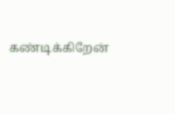கண்டிக்கிறேன்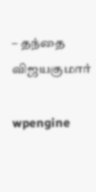– தந்தை விஜயகுமார்

wpengine